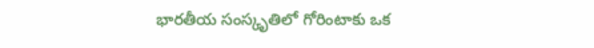భారతీయ సంస్కృతిలో గోరింటాకు ఒక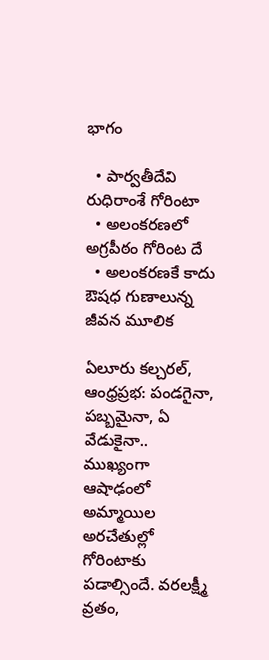భాగం

  • పార్వతీదేవి రుధిరాంశే గోరింటా
  • అలంకరణలో అగ్రపీఠం గోరింట దే
  • అలంకరణకే కాదు ఔషధ గుణాలున్న జీవన మూలిక

ఏలూరు కల్చరల్, ఆంధ్రప్రభ: పండగైనా, పబ్బమైనా, ఏ వేడుకైనా.. ముఖ్యంగా ఆషాఢంలో అమ్మాయిల అరచేతుల్లో గోరింటాకు పడాల్సిందే. వరలక్ష్మీ వ్రతం,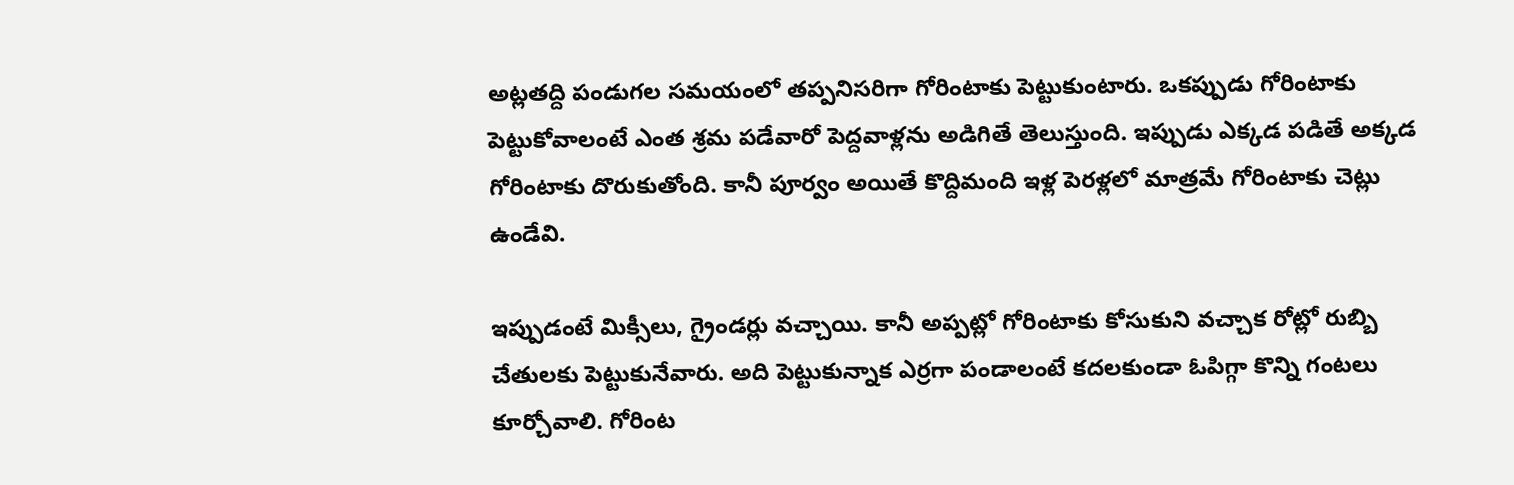అట్లతద్ది పండుగల సమయంలో తప్పనిసరిగా గోరింటాకు పెట్టుకుంటారు. ఒకప్పుడు గోరింటాకు పెట్టుకోవాలంటే ఎంత శ్రమ పడేవారో పెద్దవాళ్లను అడిగితే తెలుస్తుంది. ఇప్పుడు ఎక్కడ పడితే అక్కడ గోరింటాకు దొరుకుతోంది. కానీ పూర్వం అయితే కొద్దిమంది ఇళ్ల పెరళ్లలో మాత్రమే గోరింటాకు చెట్లు ఉండేవి.

ఇప్పుడంటే మిక్సీలు, గ్రైండర్లు వచ్చాయి. కానీ అప్పట్లో గోరింటాకు కోసుకుని వచ్చాక రోట్లో రుబ్బి చేతులకు పెట్టుకునేవారు. అది పెట్టుకున్నాక ఎర్రగా పండాలంటే కదలకుండా ఓపిగ్గా కొన్ని గంటలు కూర్చోవాలి. గోరింట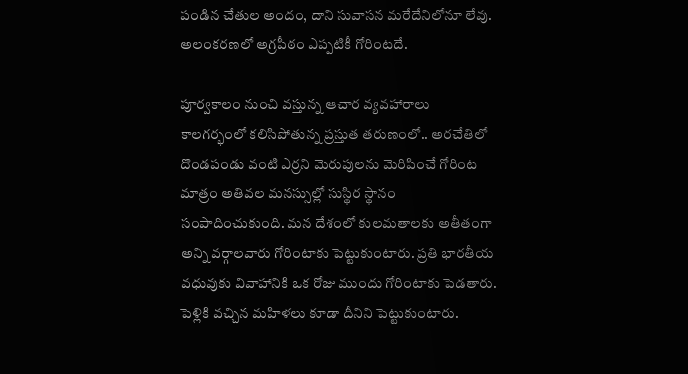పండిన చేతుల అందం, దాని సువాసన మరేదేనిలోనూ లేవు. అలంకరణలో అగ్రపీఠం ఎప్పటికీ గోరింటదే.

పూర్వకాలం నుంచి వస్తున్న ఆచార వ్యవహారాలు కాలగర్భంలో కలిసిపోతున్న ప్రస్తుత తరుణంలో.. అరచేతిలో దొండపండు వంటి ఎర్రని మెరుపులను మెరిపించే గోరింట మాత్రం అతివల మనస్సుల్లో సుస్థిర స్థానం సంపాదించుకుంది. మన దేశంలో కులమతాలకు అతీతంగా అన్ని వర్గాలవారు గోరింటాకు పెట్టుకుంటారు. ప్రతి భారతీయ వధువుకు వివాహానికి ఒక రోజు ముందు గోరింటాకు పెడతారు. పెళ్లికి వచ్చిన మహిళలు కూడా దీనిని పెట్టుకుంటారు.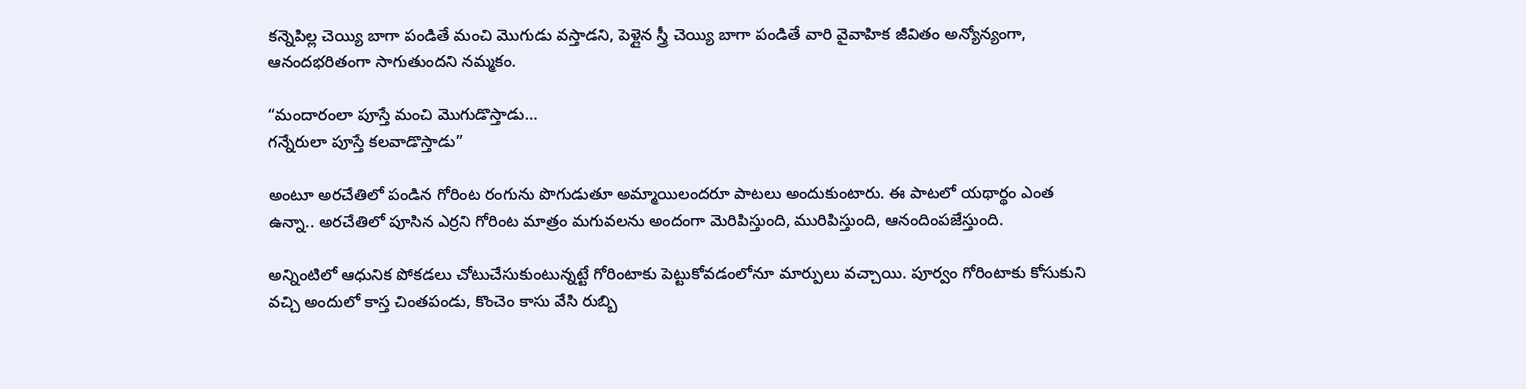కన్నెపిల్ల చెయ్యి బాగా పండితే మంచి మొగుడు వస్తాడని, పెళ్లైన స్త్రీ చెయ్యి బాగా పండితే వారి వైవాహిక జీవితం అన్యోన్యంగా, ఆనందభరితంగా సాగుతుందని నమ్మకం.

“మందారంలా పూస్తే మంచి మొగుడొస్తాడు…
గన్నేరులా పూస్తే కలవాడొస్తాడు”

అంటూ అరచేతిలో పండిన గోరింట రంగును పొగుడుతూ అమ్మాయిలందరూ పాటలు అందుకుంటారు. ఈ పాటలో యథార్థం ఎంత ఉన్నా.. అరచేతిలో పూసిన ఎర్రని గోరింట మాత్రం మగువలను అందంగా మెరిపిస్తుంది, మురిపిస్తుంది, ఆనందింపజేస్తుంది.

అన్నింటిలో ఆధునిక పోకడలు చోటుచేసుకుంటున్నట్టే గోరింటాకు పెట్టుకోవడంలోనూ మార్పులు వచ్చాయి. పూర్వం గోరింటాకు కోసుకుని వచ్చి అందులో కాస్త చింతపండు, కొంచెం కాసు వేసి రుబ్బి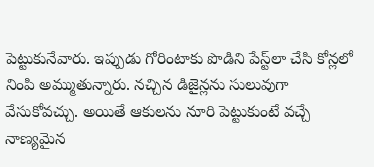పెట్టుకునేవారు. ఇప్పుడు గోరింటాకు పొడిని పేస్ట్‌లా చేసి కోన్లలో నింపి అమ్ముతున్నారు. నచ్చిన డిజైన్లను సులువుగా వేసుకోవచ్చు. అయితే ఆకులను నూరి పెట్టుకుంటే వచ్చే నాణ్యమైన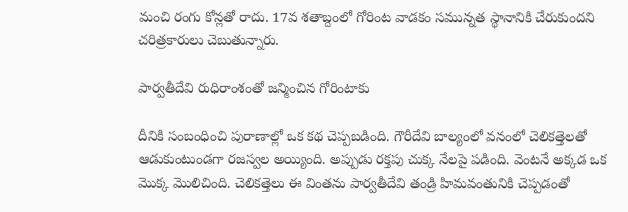మంచి రంగు కోన్లతో రాదు. 17వ శతాబ్దంలో గోరింట వాడకం సమున్నత స్థానానికి చేరుకుందని చరిత్రకారులు చెబుతున్నారు.

పార్వతీదేవి రుధిరాంశంతో జన్మించిన గోరింటాకు

దీనికి సంబంధించి పురాణాల్లో ఒక కథ చెప్పబడింది. గౌరీదేవి బాల్యంలో వనంలో చెలికత్తెలతో ఆడుకుంటుండగా రజస్వల అయ్యింది. అప్పుడు రక్తపు చుక్క నేలపై పడింది. వెంటనే అక్కడ ఒక మొక్క మొలిచింది. చెలికత్తెలు ఈ వింతను పార్వతీదేవి తండ్రి హిమవంతునికి చెప్పడంతో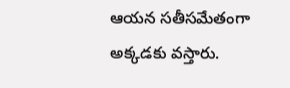ఆయన సతీసమేతంగా అక్కడకు వస్తారు.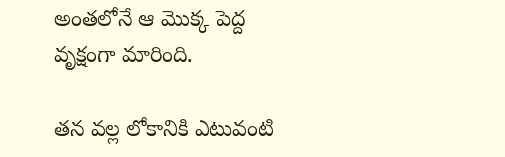అంతలోనే ఆ మొక్క పెద్ద వృక్షంగా మారింది.

తన వల్ల లోకానికి ఎటువంటి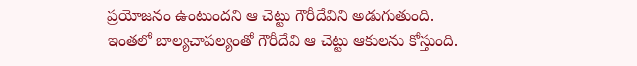ప్రయోజనం ఉంటుందని ఆ చెట్టు గౌరీదేవిని అడుగుతుంది. ఇంతలో బాల్యచాపల్యంతో గౌరీదేవి ఆ చెట్టు ఆకులను కోస్తుంది.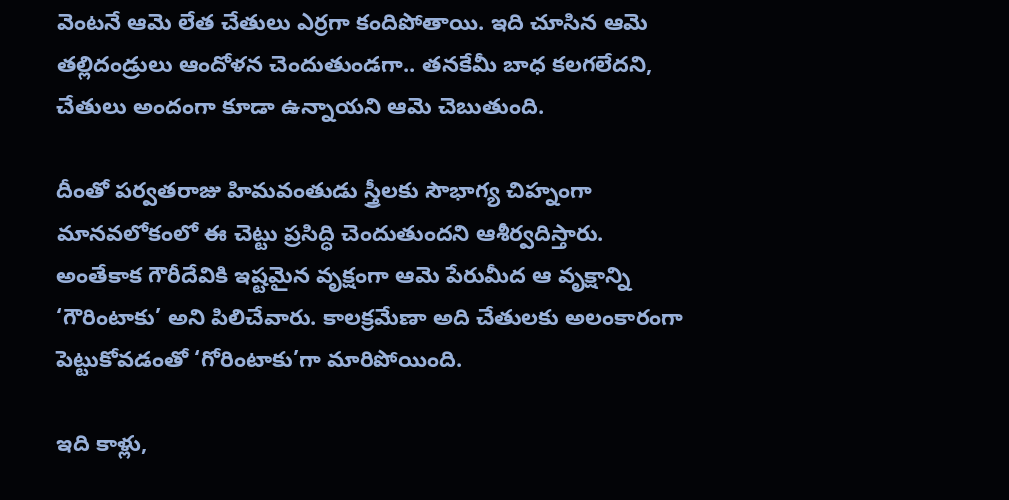వెంటనే ఆమె లేత చేతులు ఎర్రగా కందిపోతాయి. ఇది చూసిన ఆమె తల్లిదండ్రులు ఆందోళన చెందుతుండగా.. తనకేమీ బాధ కలగలేదని, చేతులు అందంగా కూడా ఉన్నాయని ఆమె చెబుతుంది.

దీంతో పర్వతరాజు హిమవంతుడు స్త్రీలకు సౌభాగ్య చిహ్నంగా మానవలోకంలో ఈ చెట్టు ప్రసిద్ధి చెందుతుందని ఆశీర్వదిస్తారు. అంతేకాక గౌరీదేవికి ఇష్టమైన వృక్షంగా ఆమె పేరుమీద ఆ వృక్షాన్ని ‘గౌరింటాకు’ అని పిలిచేవారు. కాలక్రమేణా అది చేతులకు అలంకారంగా పెట్టుకోవడంతో ‘గోరింటాకు’గా మారిపోయింది.

ఇది కాళ్లు,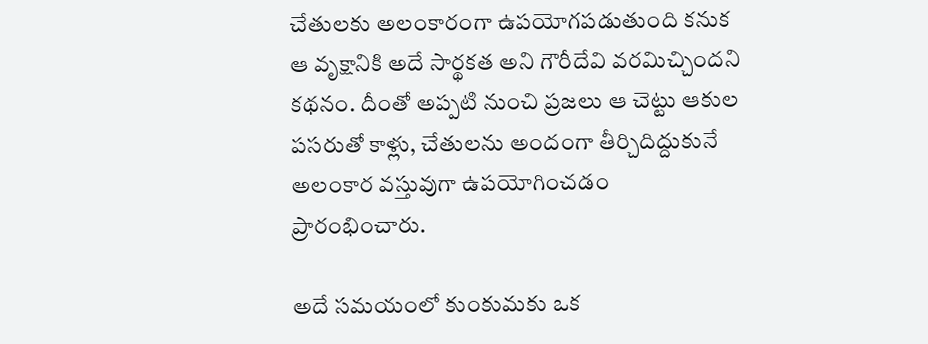చేతులకు అలంకారంగా ఉపయోగపడుతుంది కనుక ఆ వృక్షానికి అదే సార్థకత అని గౌరీదేవి వరమిచ్చిందని కథనం. దీంతో అప్పటి నుంచి ప్రజలు ఆ చెట్టు ఆకుల పసరుతో కాళ్లు, చేతులను అందంగా తీర్చిదిద్దుకునే అలంకార వస్తువుగా ఉపయోగించడం ప్రారంభించారు.

అదే సమయంలో కుంకుమకు ఒక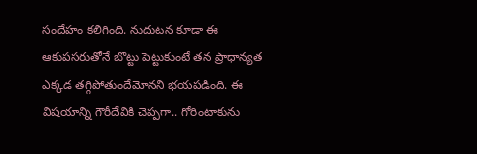సందేహం కలిగింది. నుదుటన కూడా ఈ ఆకుపసరుతోనే బొట్టు పెట్టుకుంటే తన ప్రాధాన్యత ఎక్కడ తగ్గిపోతుందేమోనని భయపడింది. ఈ విషయాన్ని గౌరీదేవికి చెప్పగా.. గోరింటాకును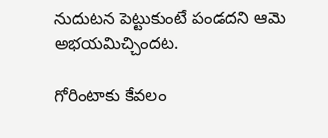నుదుటన పెట్టుకుంటే పండదని ఆమె అభయమిచ్చిందట.

గోరింటాకు కేవలం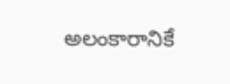అలంకారానికే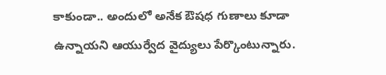కాకుండా.. అందులో అనేక ఔషధ గుణాలు కూడా ఉన్నాయని ఆయుర్వేద వైద్యులు పేర్కొంటున్నారు.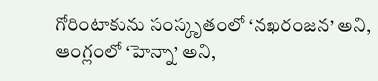గోరింటాకును సంస్కృతంలో ‘నఖరంజన’ అని, ఆంగ్లంలో ‘హెన్నా’ అని,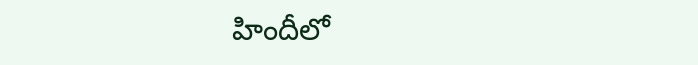హిందీలో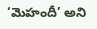‘మెహందీ’ అని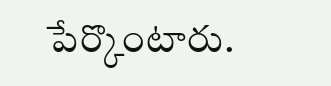పేర్కొంటారు.